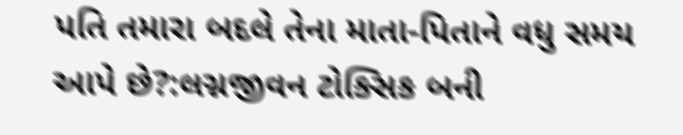પતિ તમારા બદલે તેના માતા-પિતાને વધુ સમય આપે છે?:લગ્નજીવન ટોક્સિક બની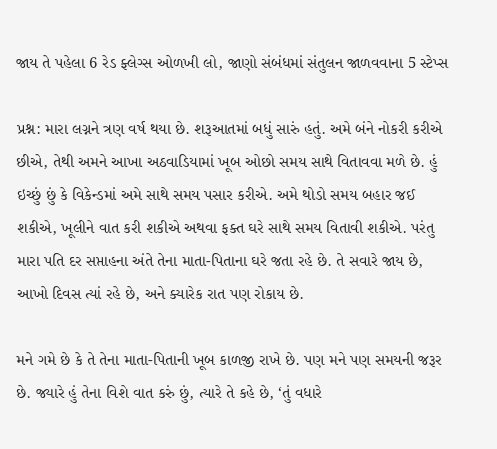જાય તે પહેલા 6 રેડ ફ્લેગ્સ ઓળખી લો, જાણો સંબંધમાં સંતુલન જાળવવાના 5 સ્ટેપ્સ

પ્રશ્ન: મારા લગ્નને ત્રણ વર્ષ થયા છે. શરૂઆતમાં બધું સારું હતું. અમે બંને નોકરી કરીએ છીએ, તેથી અમને આખા અઠવાડિયામાં ખૂબ ઓછો સમય સાથે વિતાવવા મળે છે. હું ઇચ્છું છું કે વિકેન્ડમાં અમે સાથે સમય પસાર કરીએ. અમે થોડો સમય બહાર જઈ શકીએ, ખૂલીને વાત કરી શકીએ અથવા ફક્ત ઘરે સાથે સમય વિતાવી શકીએ. પરંતુ મારા પતિ દર સપ્તાહના અંતે તેના માતા-પિતાના ઘરે જતા રહે છે. તે સવારે જાય છે, આખો દિવસ ત્યાં રહે છે, અને ક્યારેક રાત પણ રોકાય છે.

મને ગમે છે કે તે તેના માતા-પિતાની ખૂબ કાળજી રાખે છે. પણ મને પણ સમયની જરૂર છે. જ્યારે હું તેના વિશે વાત કરું છું, ત્યારે તે કહે છે, ‘તું વધારે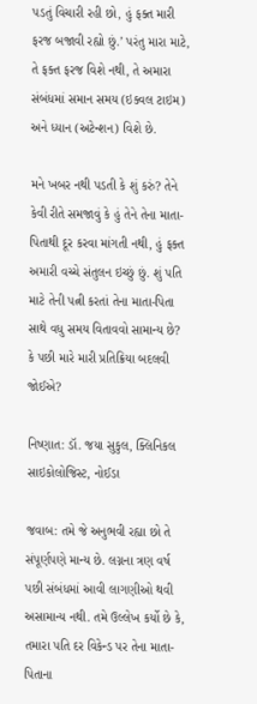પડતું વિચારી રહી છો, હું ફક્ત મારી ફરજ બજાવી રહ્યો છું.’ પરંતુ મારા માટે, તે ફક્ત ફરજ વિશે નથી, તે અમારા સંબંધમાં સમાન સમય (ઇક્વલ ટાઇમ) અને ધ્યાન (અટેન્શન) વિશે છે.

મને ખબર નથી પડતી કે શું કરું? તેને કેવી રીતે સમજાવું કે હું તેને તેના માતા-પિતાથી દૂર કરવા માંગતી નથી, હું ફક્ત અમારી વચ્ચે સંતુલન ઇચ્છું છું. શું પતિ માટે તેની પત્ની કરતાં તેના માતા-પિતા સાથે વધુ સમય વિતાવવો સામાન્ય છે? કે પછી મારે મારી પ્રતિક્રિયા બદલવી જોઈએ?

નિષ્ણાત: ડૉ. જયા સુકુલ, ક્લિનિકલ સાઇકોલોજિસ્ટ, નોઈડા

જવાબ: તમે જે અનુભવી રહ્યા છો તે સંપૂર્ણપણે માન્ય છે. લગ્નના ત્રણ વર્ષ પછી સંબંધમાં આવી લાગણીઓ થવી અસામાન્ય નથી. તમે ઉલ્લેખ કર્યો છે કે, તમારા પતિ દર વિકેન્ડ પર તેના માતા-પિતાના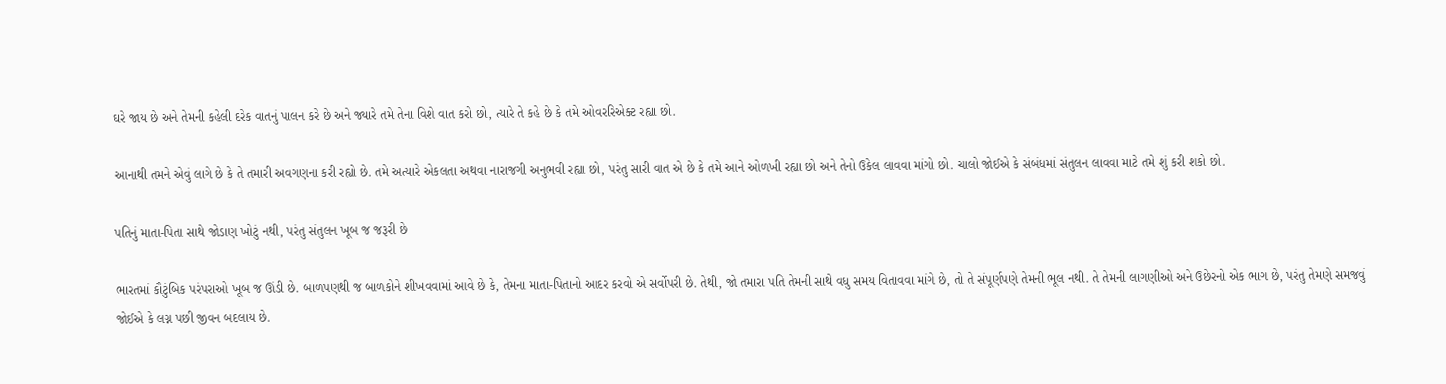ઘરે જાય છે અને તેમની કહેલી દરેક વાતનું પાલન કરે છે અને જ્યારે તમે તેના વિશે વાત કરો છો, ત્યારે તે કહે છે કે તમે ઓવરરિએક્ટ રહ્યા છો.

આનાથી તમને એવું લાગે છે કે તે તમારી અવગણના કરી રહ્યો છે. તમે અત્યારે એકલતા અથવા નારાજગી અનુભવી રહ્યા છો, પરંતુ સારી વાત એ છે કે તમે આને ઓળખી રહ્યા છો અને તેનો ઉકેલ લાવવા માંગો છો. ચાલો જોઈએ કે સંબંધમાં સંતુલન લાવવા માટે તમે શું કરી શકો છો.

પતિનું માતા-પિતા સાથે જોડાણ ખોટું નથી, પરંતુ સંતુલન ખૂબ જ જરૂરી છે

ભારતમાં કૌટુંબિક પરંપરાઓ ખૂબ જ ઊંડી છે. બાળપણથી જ બાળકોને શીખવવામાં આવે છે કે, તેમના માતા-પિતાનો આદર કરવો એ સર્વોપરી છે. તેથી, જો તમારા પતિ તેમની સાથે વધુ સમય વિતાવવા માંગે છે, તો તે સંપૂર્ણપણે તેમની ભૂલ નથી. તે તેમની લાગણીઓ અને ઉછેરનો એક ભાગ છે, પરંતુ તેમણે સમજવું જોઈએ કે લગ્ન પછી જીવન બદલાય છે.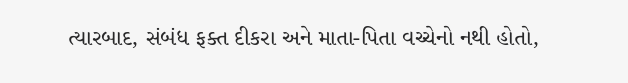ત્યારબાદ, સંબંધ ફક્ત દીકરા અને માતા-પિતા વચ્ચેનો નથી હોતો,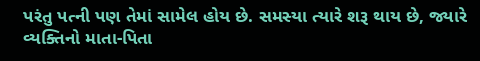પરંતુ પત્ની પણ તેમાં સામેલ હોય છે. સમસ્યા ત્યારે શરૂ થાય છે, જ્યારે વ્યક્તિનો માતા-પિતા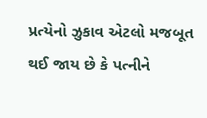પ્રત્યેનો ઝુકાવ એટલો મજબૂત થઈ જાય છે કે પત્નીને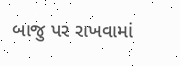બાજુ પર રાખવામાં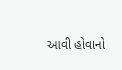આવી હોવાનો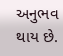અનુભવ થાય છે.